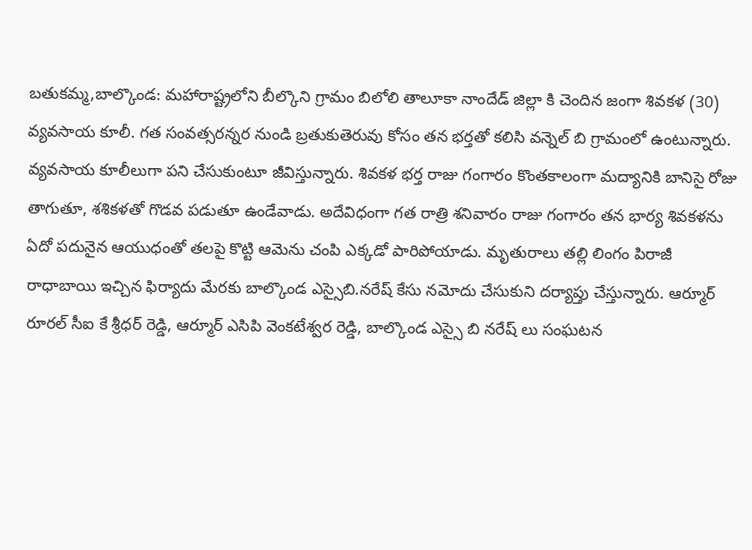బతుకమ్మ,బాల్కొండ: మహారాష్ట్రలోని బీల్కొని గ్రామం బిలోలి తాలూకా నాందేడ్ జిల్లా కి చెందిన జంగా శివకళ (30) వ్యవసాయ కూలీ. గత సంవత్సరన్నర నుండి బ్రతుకుతెరువు కోసం తన భర్తతో కలిసి వన్నెల్ బి గ్రామంలో ఉంటున్నారు. వ్యవసాయ కూలీలుగా పని చేసుకుంటూ జీవిస్తున్నారు. శివకళ భర్త రాజు గంగారం కొంతకాలంగా మద్యానికి బానిసై రోజు తాగుతూ, శశికళతో గొడవ పడుతూ ఉండేవాడు. అదేవిధంగా గత రాత్రి శనివారం రాజు గంగారం తన భార్య శివకళను ఏదో పదునైన ఆయుధంతో తలపై కొట్టి ఆమెను చంపి ఎక్కడో పారిపోయాడు. మృతురాలు తల్లి లింగం పిరాజీ రాధాబాయి ఇచ్చిన ఫిర్యాదు మేరకు బాల్కొండ ఎస్సైబి.నరేష్ కేసు నమోదు చేసుకుని దర్యాప్తు చేస్తున్నారు. ఆర్మూర్ రూరల్ సీఐ కే శ్రీధర్ రెడ్డి, ఆర్మూర్ ఎసిపి వెంకటేశ్వర రెడ్డి, బాల్కొండ ఎస్సై బి నరేష్ లు సంఘటన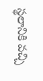స్థలానికి వచ్చి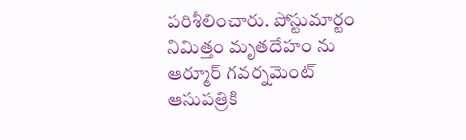పరిశీలించారు. పోస్టుమార్టం నిమిత్తం మృతదేహం ను ఆర్మూర్ గవర్నమెంట్ ఆసుపత్రికి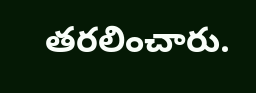తరలించారు.